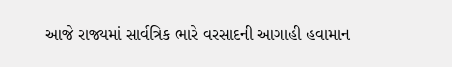આજે રાજ્યમાં સાર્વત્રિક ભારે વરસાદની આગાહી હવામાન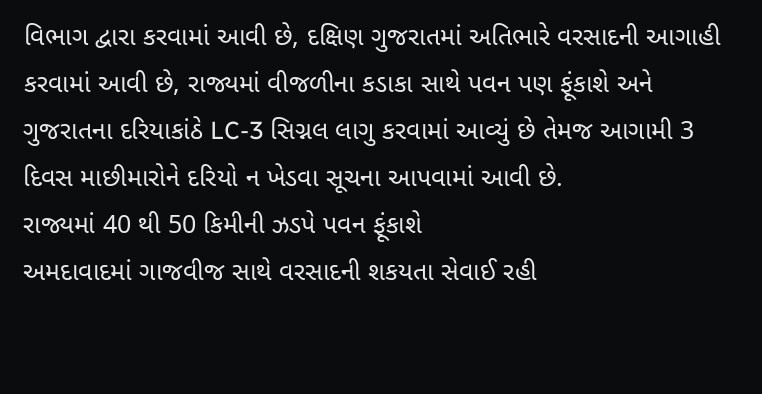વિભાગ દ્વારા કરવામાં આવી છે, દક્ષિણ ગુજરાતમાં અતિભારે વરસાદની આગાહી કરવામાં આવી છે, રાજ્યમાં વીજળીના કડાકા સાથે પવન પણ ફૂંકાશે અને ગુજરાતના દરિયાકાંઠે LC-3 સિગ્નલ લાગુ કરવામાં આવ્યું છે તેમજ આગામી 3 દિવસ માછીમારોને દરિયો ન ખેડવા સૂચના આપવામાં આવી છે.
રાજ્યમાં 40 થી 50 કિમીની ઝડપે પવન ફૂંકાશે
અમદાવાદમાં ગાજવીજ સાથે વરસાદની શકયતા સેવાઈ રહી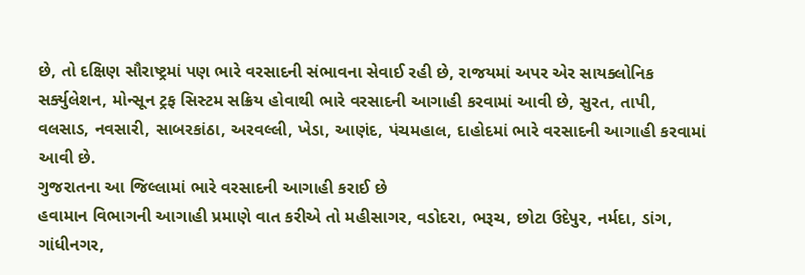છે, તો દક્ષિણ સૌરાષ્ટ્રમાં પણ ભારે વરસાદની સંભાવના સેવાઈ રહી છે, રાજયમાં અપર એર સાયક્લોનિક સર્ક્યુલેશન, મોન્સૂન ટ્રફ સિસ્ટમ સક્રિય હોવાથી ભારે વરસાદની આગાહી કરવામાં આવી છે, સુરત, તાપી, વલસાડ, નવસારી, સાબરકાંઠા, અરવલ્લી, ખેડા, આણંદ, પંચમહાલ, દાહોદમાં ભારે વરસાદની આગાહી કરવામાં આવી છે.
ગુજરાતના આ જિલ્લામાં ભારે વરસાદની આગાહી કરાઈ છે
હવામાન વિભાગની આગાહી પ્રમાણે વાત કરીએ તો મહીસાગર, વડોદરા, ભરૂચ, છોટા ઉદેપુર, નર્મદા, ડાંગ, ગાંધીનગર,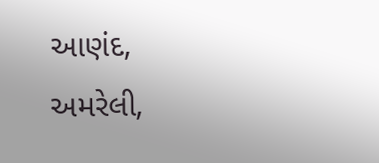આણંદ, અમરેલી,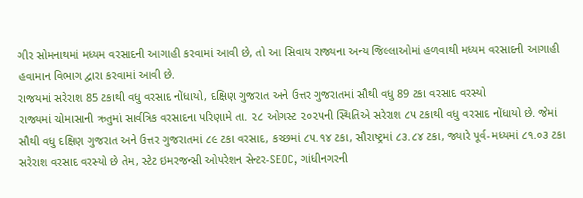ગીર સોમનાથમાં મધ્યમ વરસાદની આગાહી કરવામાં આવી છે, તો આ સિવાય રાજ્યના અન્ય જિલ્લાઓમાં હળવાથી મધ્યમ વરસાદની આગાહી હવામાન વિભાગ દ્વારા કરવામાં આવી છે.
રાજયમાં સરેરાશ 85 ટકાથી વધુ વરસાદ નોંધાયો, દક્ષિણ ગુજરાત અને ઉત્તર ગુજરાતમાં સૌથી વધુ 89 ટકા વરસાદ વરસ્યો
રાજ્યમાં ચોમાસાની ઋતુમાં સાર્વત્રિક વરસાદના પરિણામે તા. ૨૮ ઓગસ્ટ ૨૦૨૫ની સ્થિતિએ સરેરાશ ૮૫ ટકાથી વધુ વરસાદ નોંધાયો છે. જેમાં સૌથી વધુ દક્ષિણ ગુજરાત અને ઉત્તર ગુજરાતમાં ૮૯ ટકા વરસાદ, કચ્છમાં ૮૫.૧૪ ટકા, સૌરાષ્ટ્રમાં ૮૩.૮૪ ટકા, જ્યારે પૂર્વ-મધ્યમાં ૮૧.૦૩ ટકા સરેરાશ વરસાદ વરસ્યો છે તેમ, સ્ટેટ ઇમરજન્સી ઓપરેશન સેન્ટર-SEOC, ગાંધીનગરની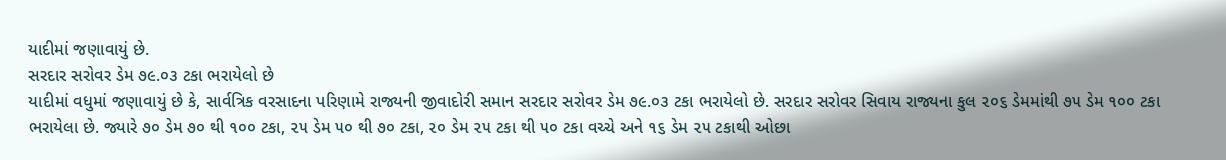યાદીમાં જણાવાયું છે.
સરદાર સરોવર ડેમ ૭૯.૦૩ ટકા ભરાયેલો છે
યાદીમાં વધુમાં જણાવાયું છે કે, સાર્વત્રિક વરસાદના પરિણામે રાજ્યની જીવાદોરી સમાન સરદાર સરોવર ડેમ ૭૯.૦૩ ટકા ભરાયેલો છે. સરદાર સરોવર સિવાય રાજ્યના કુલ ૨૦૬ ડેમમાંથી ૭૫ ડેમ ૧૦૦ ટકા ભરાયેલા છે. જ્યારે ૭૦ ડેમ ૭૦ થી ૧૦૦ ટકા, ૨૫ ડેમ ૫૦ થી ૭૦ ટકા, ૨૦ ડેમ ૨૫ ટકા થી ૫૦ ટકા વચ્ચે અને ૧૬ ડેમ ૨૫ ટકાથી ઓછા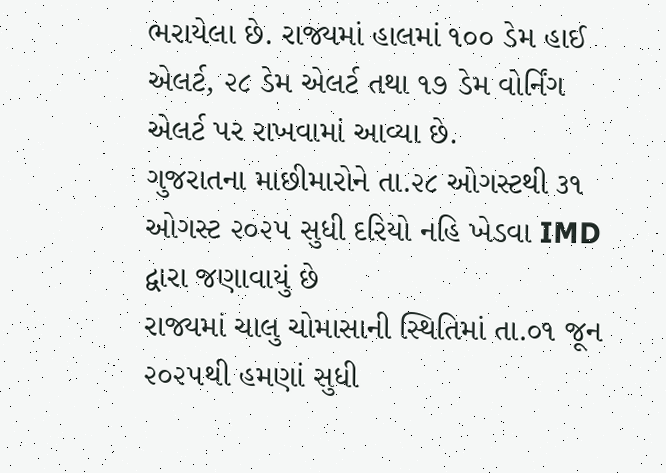ભરાયેલા છે. રાજ્યમાં હાલમાં ૧૦૦ ડેમ હાઈ એલર્ટ, ૨૮ ડેમ એલર્ટ તથા ૧૭ ડેમ વોર્નિંગ એલર્ટ પર રાખવામાં આવ્યા છે.
ગુજરાતના માછીમારોને તા.૨૮ ઓગસ્ટથી ૩૧ ઓગસ્ટ ૨૦૨૫ સુધી દરિયો નહિ ખેડવા IMD દ્વારા જણાવાયું છે
રાજ્યમાં ચાલુ ચોમાસાની સ્થિતિમાં તા.૦૧ જૂન ૨૦૨૫થી હમણાં સુધી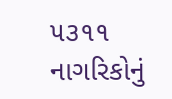૫૩૧૧ નાગરિકોનું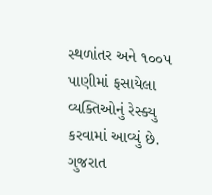સ્થળાંતર અને ૧૦૦૫ પાણીમાં ફસાયેલા વ્યક્તિઓનું રેસ્ક્યુ કરવામાં આવ્યું છે. ગુજરાત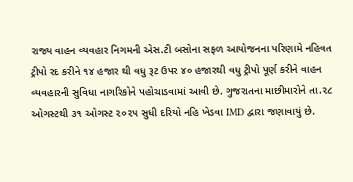રાજ્ય વાહન વ્યવહાર નિગમની એસ.ટી બસોના સફળ આયોજનના પરિણામે નહિવત ટ્રીપો રદ કરીને ૧૪ હજાર થી વધુ રૂટ ઉપર ૪૦ હજારથી વધુ ટ્રીપો પૂર્ણ કરીને વાહન વ્યવહારની સુવિધા નાગરિકોને પહોચાડવામાં આવી છે. ગુજરાતના માછીમારોને તા.૨૮ ઓગસ્ટથી ૩૧ ઓગસ્ટ ૨૦૨૫ સુધી દરિયો નહિ ખેડવા IMD દ્વારા જણાવાયું છે.